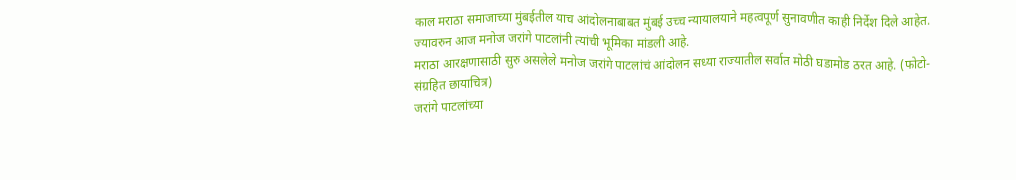काल मराठा समाजाच्या मुंबईतील याच आंदोलनाबाबत मुंबई उच्च न्यायालयाने महत्वपूर्ण सुनावणीत काही निर्देश दिले आहेत. ज्यावरुन आज मनोज जरांगे पाटलांनी त्यांची भूमिका मांडली आहे.
मराठा आरक्षणासाठी सुरु असलेले मनोज जरांगे पाटलांचं आंदोलन सध्या राज्यातील सर्वात मोठी घडामोड ठरत आहे. (फोटो-संग्रहित छायाचित्र)
जरांगे पाटलांच्या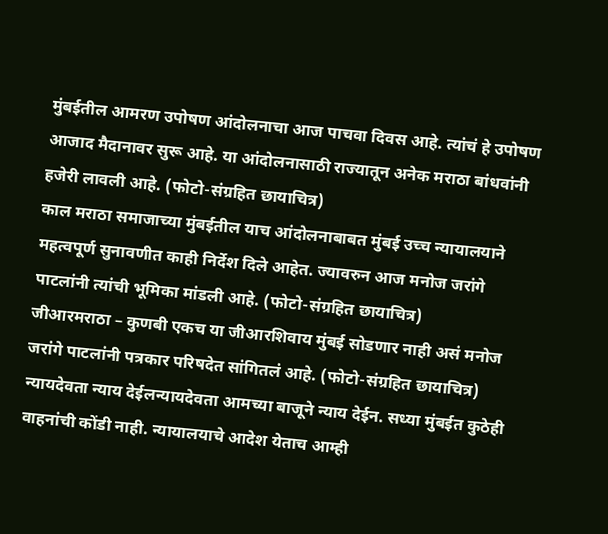मुंबईतील आमरण उपोषण आंदोलनाचा आज पाचवा दिवस आहे. त्यांचं हे उपोषण आजाद मैदानावर सुरू आहे. या आंदोलनासाठी राज्यातून अनेक मराठा बांधवांनी हजेरी लावली आहे. (फोटो-संग्रहित छायाचित्र)
काल मराठा समाजाच्या मुंबईतील याच आंदोलनाबाबत मुंबई उच्च न्यायालयाने महत्वपूर्ण सुनावणीत काही निर्देश दिले आहेत. ज्यावरुन आज मनोज जरांगे पाटलांनी त्यांची भूमिका मांडली आहे. (फोटो-संग्रहित छायाचित्र)
जीआरमराठा – कुणबी एकच या जीआरशिवाय मुंबई सोडणार नाही असं मनोज जरांगे पाटलांनी पत्रकार परिषदेत सांगितलं आहे. (फोटो-संग्रहित छायाचित्र)
न्यायदेवता न्याय देईलन्यायदेवता आमच्या बाजूने न्याय देईन. सध्या मुंबईत कुठेही वाहनांची कोंडी नाही. न्यायालयाचे आदेश येताच आम्ही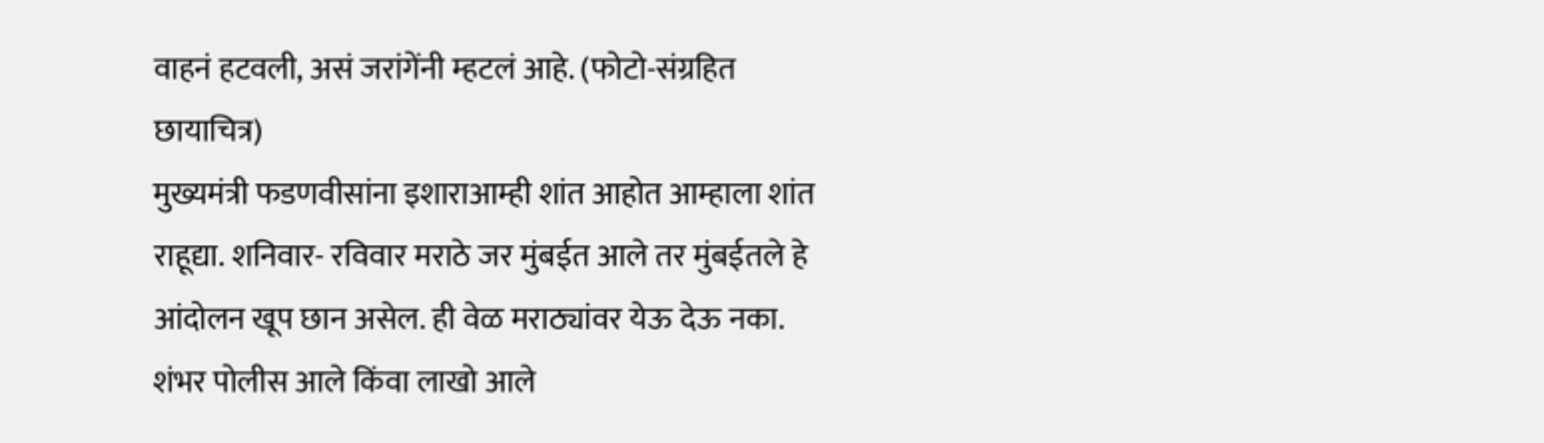वाहनं हटवली, असं जरांगेंनी म्हटलं आहे. (फोटो-संग्रहित छायाचित्र)
मुख्यमंत्री फडणवीसांना इशाराआम्ही शांत आहोत आम्हाला शांत राहूद्या. शनिवार- रविवार मराठे जर मुंबईत आले तर मुंबईतले हे आंदोलन खूप छान असेल. ही वेळ मराठ्यांवर येऊ देऊ नका. शंभर पोलीस आले किंवा लाखो आले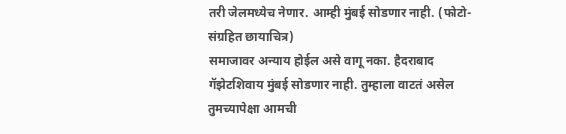तरी जेलमध्येच नेणार. आम्ही मुंबई सोडणार नाही. (फोटो-संग्रहित छायाचित्र)
समाजावर अन्याय होईल असे वागू नका. हैदराबाद गॅझेटशिवाय मुंबई सोडणार नाही. तुम्हाला वाटतं असेल तुमच्यापेक्षा आमची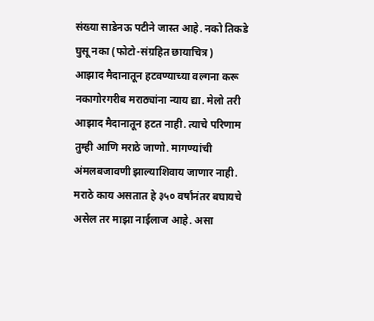संख्या साडेनऊ पटीने जास्त आहे. नको तिकडे घुसू नका (फोटो-संग्रहित छायाचित्र)
आझाद मैदानातून हटवण्याच्या वल्गना करू नकागोरगरीब मराठ्यांना न्याय द्या. मेलो तरी आझाद मैदानातून हटत नाही. त्याचे परिणाम तुम्ही आणि मराठे जाणो. मागण्यांची अंमलबजावणी झाल्याशिवाय जाणार नाही. मराठे काय असतात हे ३५० वर्षांनंतर बघायचे असेल तर माझा नाईलाज आहे. असा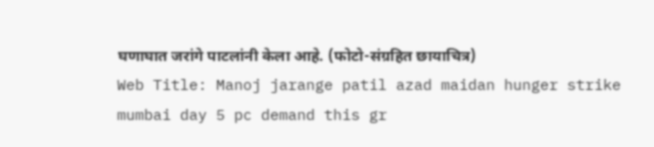घणाघात जरांगे पाटलांनी केला आहे. (फोटो-संग्रहित छायाचित्र)
Web Title: Manoj jarange patil azad maidan hunger strike mumbai day 5 pc demand this gr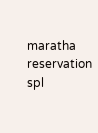maratha reservation spl